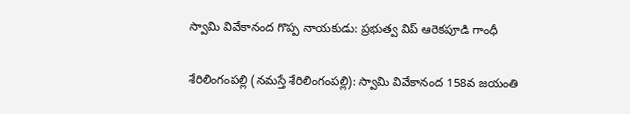స్వామి వివేకానంద గొప్ప నాయ‌కుడు: ప్రభుత్వ విప్ ఆరెకపూడి గాంధీ

శేరిలింగంప‌ల్లి (న‌మ‌స్తే శేరిలింగంప‌ల్లి): స్వామి వివేకానంద 158వ జయంతి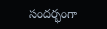సందర్భంగా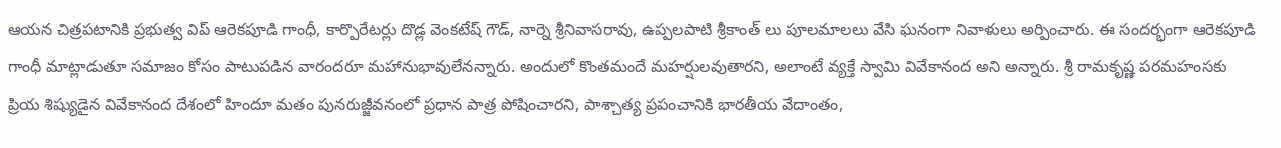ఆయన చిత్రపటానికి ప్రభుత్వ విప్ ఆరెకపూడి గాంధీ, కార్పొరేటర్లు దొడ్ల వెంకటేష్ గౌడ్, నార్నె శ్రీనివాసరావు, ఉప్పలపాటి శ్రీకాంత్ లు పూల‌మాల‌లు వేసి ఘ‌నంగా నివాళులు అర్పించారు. ఈ సందర్భంగా ఆరెకపూడి గాంధీ మాట్లాడుతూ సమాజం కోసం పాటుపడిన వారందరూ మహానుభావులేన‌న్నారు. అందులో కొంతమందే మహర్షులవుతార‌ని, అలాంటే వ్యక్తే స్వామి వివేకానంద అని అన్నారు. శ్రీ రామకృష్ణ పరమహంసకు ప్రియ శిష్యుడైన వివేకానంద దేశంలో హిందూ మతం పునరుజ్జీవనంలో ప్రధాన పాత్ర పోషించార‌ని, పాశ్చాత్య ప్రపంచానికి భారతీయ వేదాంతం,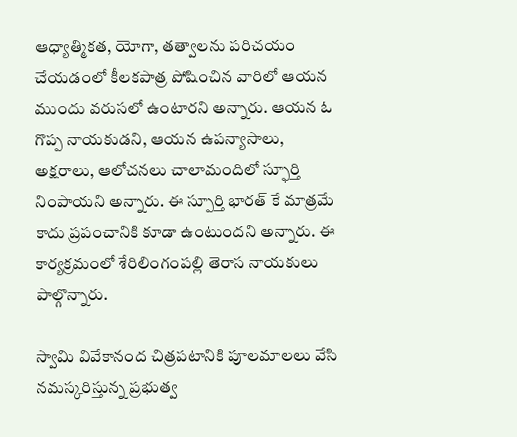ఆధ్యాత్మికత, యోగా, తత్వాలను పరిచయం చేయడంలో కీలకపాత్ర పోషించిన వారిలో ఆయన ముందు వరుసలో ఉంటార‌ని అన్నారు. ఆయన ఓ గొప్ప నాయకుడ‌ని, ఆయ‌న ఉపన్యాసాలు, అక్షరాలు, ఆలోచనలు చాలామందిలో స్ఫూర్తి నింపాయ‌ని అన్నారు. ఈ స్పూర్తి భారత్ కే మాత్రమే కాదు ప్రపంచానికి కూడా ఉంటుంద‌ని అన్నారు. ఈ కార్యక్రమంలో శేరిలింగంపల్లి తెరాస నాయకులు పాల్గొన్నారు.

స్వామి వివేకానంద చిత్ర‌ప‌టానికి పూల‌మాల‌లు వేసి న‌మ‌స్క‌రిస్తున్న ప్రభుత్వ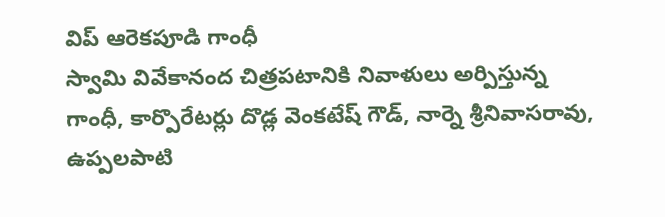విప్ ఆరెకపూడి గాంధీ
స్వామి వివేకానంద చిత్ర‌ప‌టానికి నివాళులు అర్పిస్తున్న గాంధీ, కార్పొరేటర్లు దొడ్ల వెంకటేష్ గౌడ్, నార్నె శ్రీనివాసరావు, ఉప్పలపాటి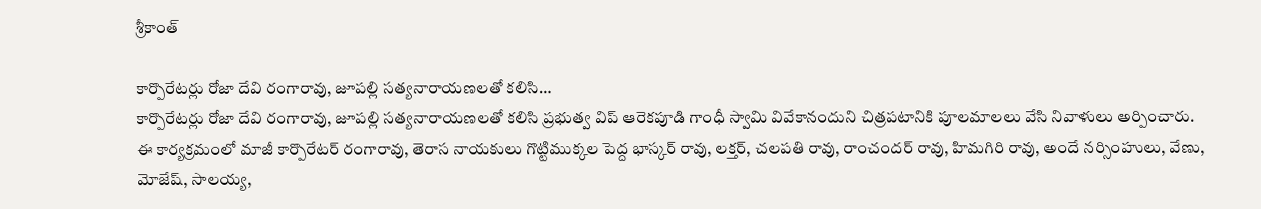శ్రీకాంత్

కార్పొరేట‌ర్లు రోజా దేవి రంగారావు, జూప‌ల్లి స‌త్య‌నారాయ‌ణ‌ల‌తో క‌లిసి…
కార్పొరేట‌ర్లు రోజా దేవి రంగారావు, జూప‌ల్లి స‌త్య‌నారాయ‌ణ‌ల‌తో క‌లిసి ప్ర‌భుత్వ విప్ ఆరెక‌పూడి గాంధీ స్వామి వివేకానందుని చిత్ర‌ప‌టానికి పూల‌మాల‌లు వేసి నివాళులు అర్పించారు. ఈ కార్యక్రమంలో మాజీ కార్పొరేటర్ రంగారావు, తెరాస నాయకులు గొట్టిముక్కల పెద్ద భాస్కర్ రావు, ల‌క్తర్, చలపతి రావు, రాంచందర్ రావు, హిమగిరి రావు, అందే నర్సింహులు, వేణు, మోజేష్, సాలయ్య,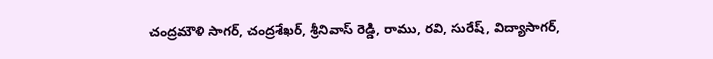చంద్రమౌళి సాగర్, చంద్రశేఖర్, శ్రీనివాస్ రెడ్డి, రాము, రవి, సురేష్, విద్యాసాగర్,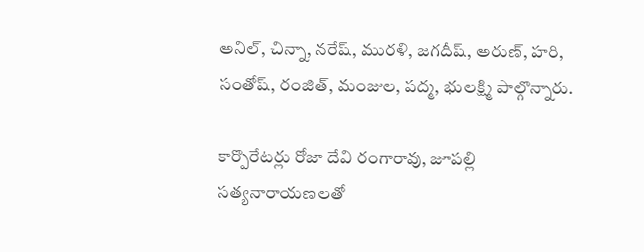అనిల్, చిన్నా, నరేష్, మురళి, జగదీష్, అరుణ్, హరి, సంతోష్, రంజిత్, మంజుల, పద్మ, భులక్ష్మి పాల్గొన్నారు.

కార్పొరేట‌ర్లు రోజా దేవి రంగారావు, జూప‌ల్లి స‌త్య‌నారాయ‌ణ‌ల‌తో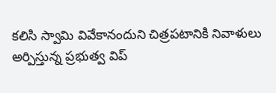క‌లిసి స్వామి వివేకానందుని చిత్ర‌ప‌టానికి నివాళులు అర్పిస్తున్న ప్ర‌భుత్వ విప్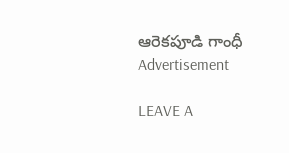ఆరెక‌పూడి గాంధీ
Advertisement

LEAVE A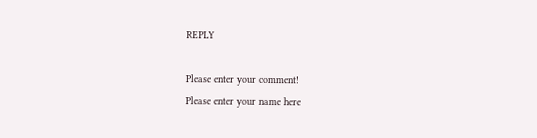REPLY

Please enter your comment!
Please enter your name here